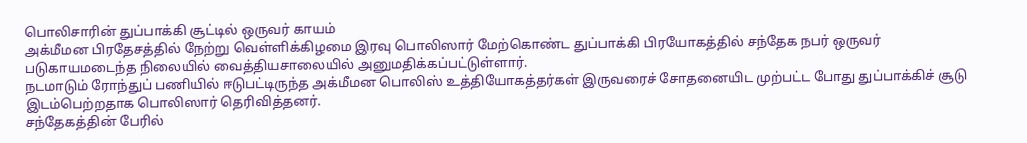பொலிசாரின் துப்பாக்கி சூட்டில் ஒருவர் காயம்
அக்மீமன பிரதேசத்தில் நேற்று வெள்ளிக்கிழமை இரவு பொலிஸார் மேற்கொண்ட துப்பாக்கி பிரயோகத்தில் சந்தேக நபர் ஒருவர் படுகாயமடைந்த நிலையில் வைத்தியசாலையில் அனுமதிக்கப்பட்டுள்ளார்.
நடமாடும் ரோந்துப் பணியில் ஈடுபட்டிருந்த அக்மீமன பொலிஸ் உத்தியோகத்தர்கள் இருவரைச் சோதனையிட முற்பட்ட போது துப்பாக்கிச் சூடு இடம்பெற்றதாக பொலிஸார் தெரிவித்தனர்.
சந்தேகத்தின் பேரில்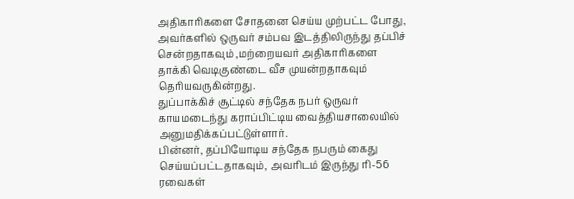அதிகாரிகளை சோதனை செய்ய முற்பட்ட போது, அவர்களில் ஒருவர் சம்பவ இடத்திலிருந்து தப்பிச் சென்றதாகவும் ,மற்றையவர் அதிகாரிகளை தாக்கி வெடிகுண்டை வீச முயன்றதாகவும் தெரியவருகின்றது.
துப்பாக்கிச் சூட்டில் சந்தேக நபர் ஒருவர் காயமடைந்து கராப்பிட்டிய வைத்தியசாலையில் அனுமதிக்கப்பட்டுள்ளார்.
பின்னர், தப்பியோடிய சந்தேக நபரும் கைது செய்யப்பட்டதாகவும், அவரிடம் இருந்து ரி-56 ரவைகள்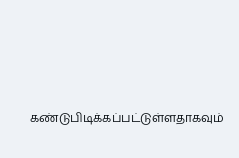கண்டுபிடிக்கப்பட்டுள்ளதாகவும்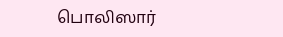பொலிஸார்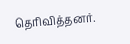தெரிவித்தனர்.